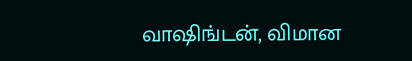வாஷிங்டன், விமான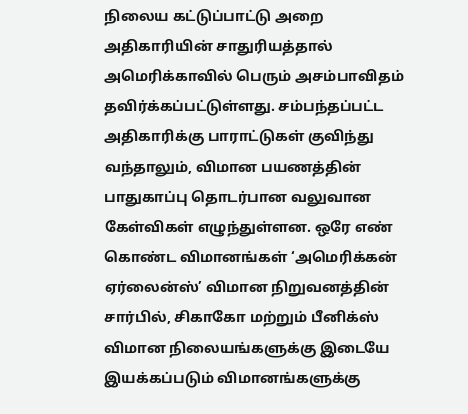நிலைய கட்டுப்பாட்டு அறை அதிகாரியின் சாதுரியத்தால் அமெரிக்காவில் பெரும் அசம்பாவிதம் தவிர்க்கப்பட்டுள்ளது. சம்பந்தப்பட்ட அதிகாரிக்கு பாராட்டுகள் குவிந்து வந்தாலும், விமான பயணத்தின் பாதுகாப்பு தொடர்பான வலுவான கேள்விகள் எழுந்துள்ளன. ஒரே எண் கொண்ட விமானங்கள் ‘அமெரிக்கன் ஏர்லைன்ஸ்’ விமான நிறுவனத்தின் சார்பில், சிகாகோ மற்றும் பீனிக்ஸ் விமான நிலையங்களுக்கு இடையே இயக்கப்படும் விமானங்களுக்கு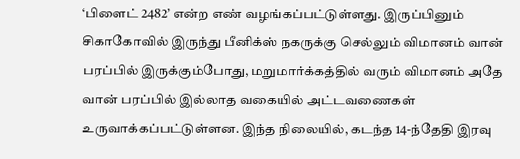‘பிளைட் 2482’ என்ற எண் வழங்கப்பட்டுள்ளது. இருப்பினும் சிகாகோவில் இருந்து பீனிக்ஸ் நகருக்கு செல்லும் விமானம் வான் பரப்பில் இருக்கும்போது, மறுமார்க்கத்தில் வரும் விமானம் அதே வான் பரப்பில் இல்லாத வகையில் அட்டவணைகள் உருவாக்கப்பட்டுள்ளன. இந்த நிலையில், கடந்த 14-ந்தேதி இரவு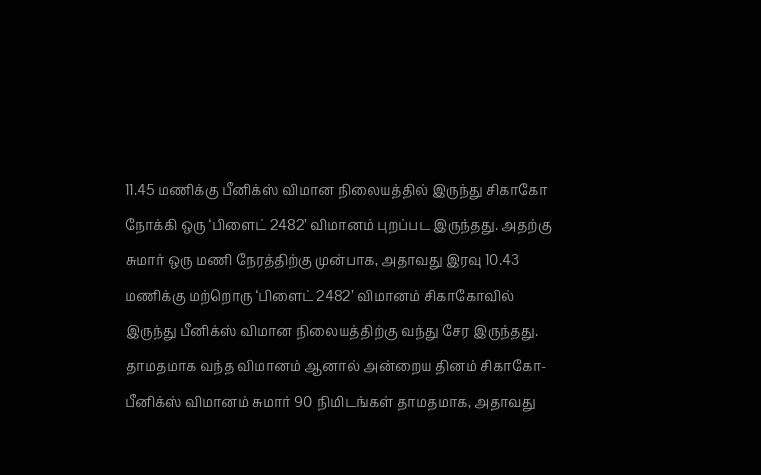11.45 மணிக்கு பீனிக்ஸ் விமான நிலையத்தில் இருந்து சிகாகோ நோக்கி ஒரு ‘பிளைட் 2482’ விமானம் புறப்பட இருந்தது. அதற்கு சுமார் ஒரு மணி நேரத்திற்கு முன்பாக, அதாவது இரவு 10.43 மணிக்கு மற்றொரு ‘பிளைட் 2482’ விமானம் சிகாகோவில் இருந்து பீனிக்ஸ் விமான நிலையத்திற்கு வந்து சேர இருந்தது. தாமதமாக வந்த விமானம் ஆனால் அன்றைய தினம் சிகாகோ-பீனிக்ஸ் விமானம் சுமார் 90 நிமிடங்கள் தாமதமாக, அதாவது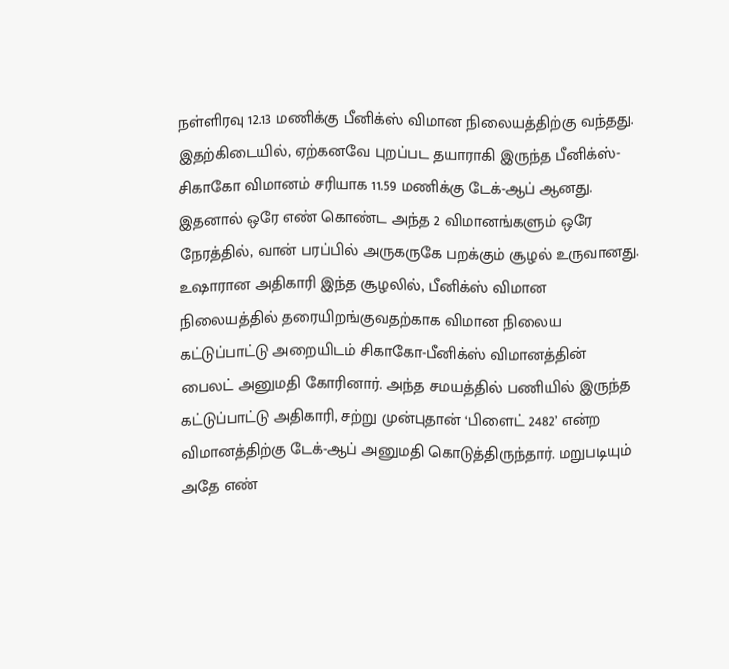நள்ளிரவு 12.13 மணிக்கு பீனிக்ஸ் விமான நிலையத்திற்கு வந்தது. இதற்கிடையில், ஏற்கனவே புறப்பட தயாராகி இருந்த பீனிக்ஸ்-சிகாகோ விமானம் சரியாக 11.59 மணிக்கு டேக்-ஆப் ஆனது. இதனால் ஒரே எண் கொண்ட அந்த 2 விமானங்களும் ஒரே நேரத்தில், வான் பரப்பில் அருகருகே பறக்கும் சூழல் உருவானது. உஷாரான அதிகாரி இந்த சூழலில், பீனிக்ஸ் விமான நிலையத்தில் தரையிறங்குவதற்காக விமான நிலைய கட்டுப்பாட்டு அறையிடம் சிகாகோ-பீனிக்ஸ் விமானத்தின் பைலட் அனுமதி கோரினார். அந்த சமயத்தில் பணியில் இருந்த கட்டுப்பாட்டு அதிகாரி, சற்று முன்புதான் ‘பிளைட் 2482’ என்ற விமானத்திற்கு டேக்-ஆப் அனுமதி கொடுத்திருந்தார். மறுபடியும் அதே எண்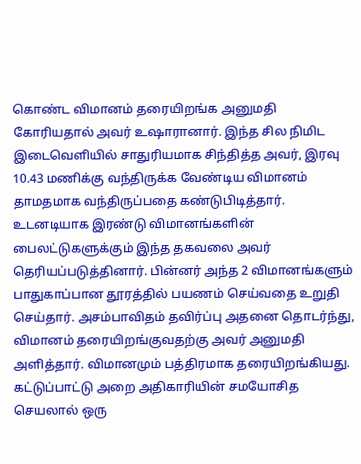கொண்ட விமானம் தரையிறங்க அனுமதி கோரியதால் அவர் உஷாரானார். இந்த சில நிமிட இடைவெளியில் சாதுரியமாக சிந்தித்த அவர், இரவு 10.43 மணிக்கு வந்திருக்க வேண்டிய விமானம் தாமதமாக வந்திருப்பதை கண்டுபிடித்தார். உடனடியாக இரண்டு விமானங்களின் பைலட்டுகளுக்கும் இந்த தகவலை அவர் தெரியப்படுத்தினார். பின்னர் அந்த 2 விமானங்களும் பாதுகாப்பான தூரத்தில் பயணம் செய்வதை உறுதி செய்தார். அசம்பாவிதம் தவிர்ப்பு அதனை தொடர்ந்து, விமானம் தரையிறங்குவதற்கு அவர் அனுமதி அளித்தார். விமானமும் பத்திரமாக தரையிறங்கியது. கட்டுப்பாட்டு அறை அதிகாரியின் சமயோசித செயலால் ஒரு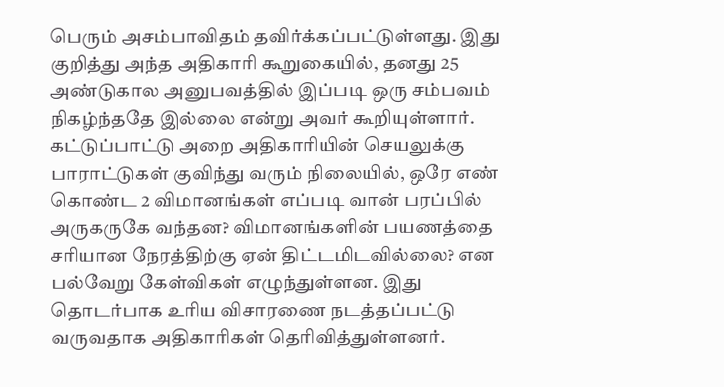பெரும் அசம்பாவிதம் தவிர்க்கப்பட்டுள்ளது. இது குறித்து அந்த அதிகாரி கூறுகையில், தனது 25 அண்டுகால அனுபவத்தில் இப்படி ஒரு சம்பவம் நிகழ்ந்ததே இல்லை என்று அவர் கூறியுள்ளார். கட்டுப்பாட்டு அறை அதிகாரியின் செயலுக்கு பாராட்டுகள் குவிந்து வரும் நிலையில், ஒரே எண் கொண்ட 2 விமானங்கள் எப்படி வான் பரப்பில் அருகருகே வந்தன? விமானங்களின் பயணத்தை சரியான நேரத்திற்கு ஏன் திட்டமிடவில்லை? என பல்வேறு கேள்விகள் எழுந்துள்ளன. இது தொடர்பாக உரிய விசாரணை நடத்தப்பட்டு வருவதாக அதிகாரிகள் தெரிவித்துள்ளனர்.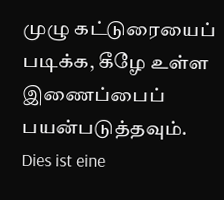முழு கட்டுரையைப் படிக்க, கீழே உள்ள இணைப்பைப் பயன்படுத்தவும்.
Dies ist eine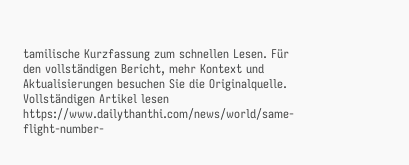tamilische Kurzfassung zum schnellen Lesen. Für den vollständigen Bericht, mehr Kontext und Aktualisierungen besuchen Sie die Originalquelle.
Vollständigen Artikel lesen
https://www.dailythanthi.com/news/world/same-flight-number-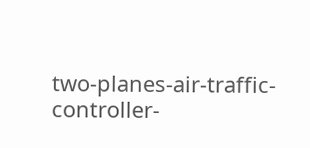two-planes-air-traffic-controller-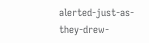alerted-just-as-they-drew-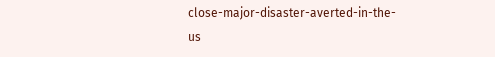close-major-disaster-averted-in-the-us